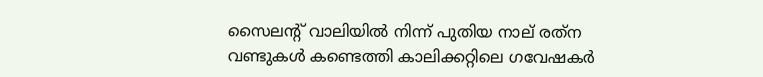സൈലന്റ് വാലിയില്‍ നിന്ന് പുതിയ നാല് രത്‌ന വണ്ടുകള്‍ കണ്ടെത്തി കാലിക്കറ്റിലെ ഗവേഷകര്‍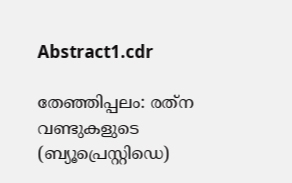Abstract1.cdr

തേഞ്ഞിപ്പലം: രത്‌ന വണ്ടുകളുടെ (ബ്യൂപ്രെസ്റ്റിഡെ)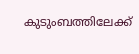കുടുംബത്തിലേക്ക്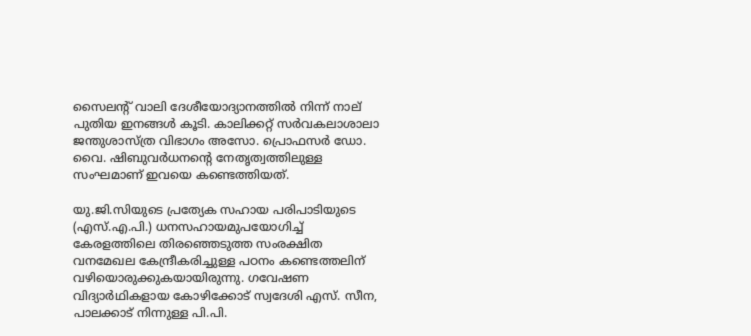സൈലന്റ് വാലി ദേശീയോദ്യാനത്തില്‍ നിന്ന് നാല് പുതിയ ഇനങ്ങള്‍ കൂടി. കാലിക്കറ്റ് സര്‍വകലാശാലാ ജന്തുശാസ്ത്ര വിഭാഗം അസോ. പ്രൊഫസര്‍ ഡോ. വൈ. ഷിബുവര്‍ധനന്റെ നേതൃത്വത്തിലുള്ള സംഘമാണ് ഇവയെ കണ്ടെത്തിയത്.

യു.ജി.സിയുടെ പ്രത്യേക സഹായ പരിപാടിയുടെ (എസ്.എ.പി.) ധനസഹായമുപയോഗിച്ച് കേരളത്തിലെ തിരഞ്ഞെടുത്ത സംരക്ഷിത വനമേഖല കേന്ദ്രീകരിച്ചുള്ള പഠനം കണ്ടെത്തലിന് വഴിയൊരുക്കുകയായിരുന്നു. ഗവേഷണ വിദ്യാര്‍ഥികളായ കോഴിക്കോട് സ്വദേശി എസ്. സീന, പാലക്കാട് നിന്നുള്ള പി.പി.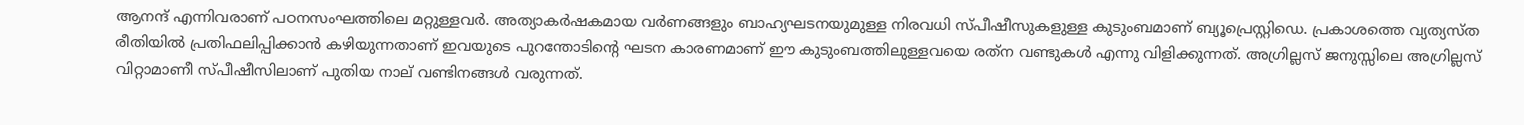ആനന്ദ് എന്നിവരാണ് പഠനസംഘത്തിലെ മറ്റുള്ളവര്‍. അത്യാകര്‍ഷകമായ വര്‍ണങ്ങളും ബാഹ്യഘടനയുമുള്ള നിരവധി സ്പീഷീസുകളുള്ള കുടുംബമാണ് ബ്യൂപ്രെസ്റ്റിഡെ. പ്രകാശത്തെ വ്യത്യസ്ത രീതിയില്‍ പ്രതിഫലിപ്പിക്കാന്‍ കഴിയുന്നതാണ് ഇവയുടെ പുറന്തോടിന്റെ ഘടന കാരണമാണ് ഈ കുടുംബത്തിലുള്ളവയെ രത്‌ന വണ്ടുകള്‍ എന്നു വിളിക്കുന്നത്. അഗ്രില്ലസ് ജനുസ്സിലെ അഗ്രില്ലസ് വിറ്റാമാണീ സ്പീഷീസിലാണ് പുതിയ നാല് വണ്ടിനങ്ങള്‍ വരുന്നത്.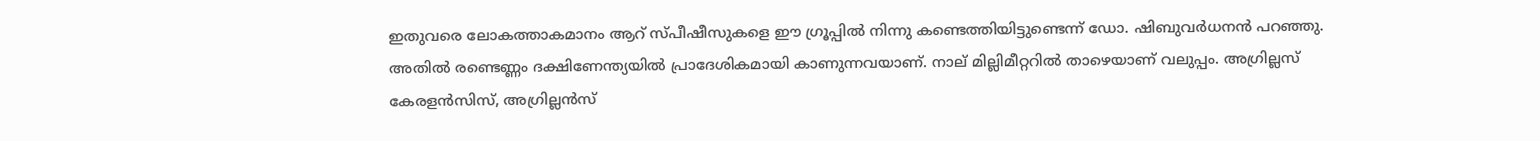ഇതുവരെ ലോകത്താകമാനം ആറ് സ്പീഷീസുകളെ ഈ ഗ്രൂപ്പില്‍ നിന്നു കണ്ടെത്തിയിട്ടുണ്ടെന്ന് ഡോ. ഷിബുവര്‍ധനന്‍ പറഞ്ഞു. അതില്‍ രണ്ടെണ്ണം ദക്ഷിണേന്ത്യയില്‍ പ്രാദേശികമായി കാണുന്നവയാണ്. നാല് മില്ലിമീറ്ററില്‍ താഴെയാണ് വലുപ്പം. അഗ്രില്ലസ് കേരളന്‍സിസ്, അഗ്രില്ലന്‍സ്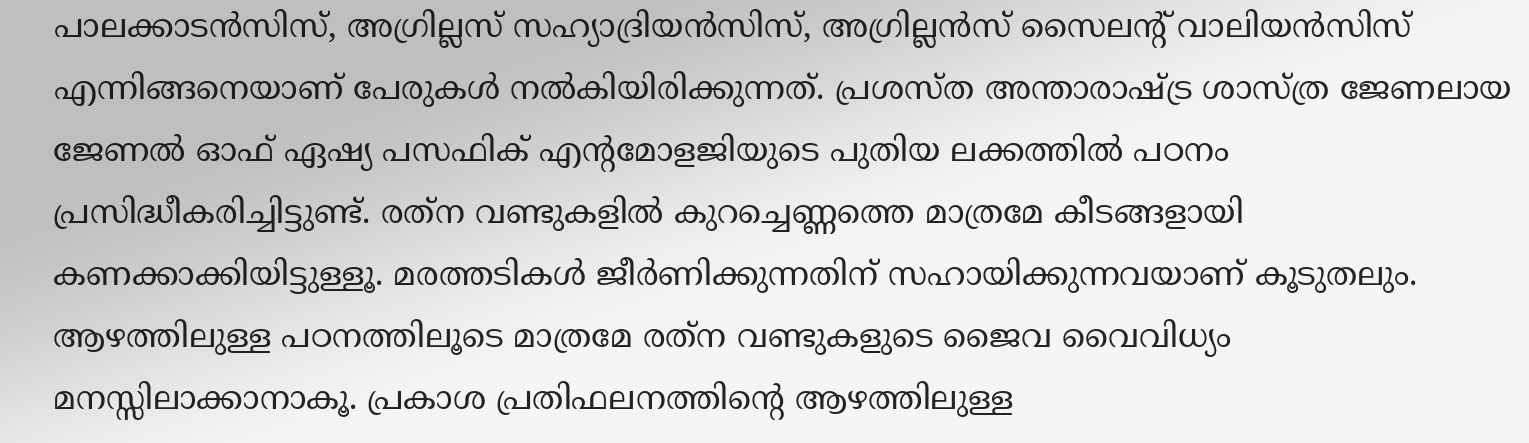പാലക്കാടന്‍സിസ്, അഗ്രില്ലസ് സഹ്യാദ്രിയന്‍സിസ്, അഗ്രില്ലന്‍സ് സൈലന്റ് വാലിയന്‍സിസ് എന്നിങ്ങനെയാണ് പേരുകള്‍ നല്‍കിയിരിക്കുന്നത്. പ്രശസ്ത അന്താരാഷ്ട്ര ശാസ്ത്ര ജേണലായ ജേണല്‍ ഓഫ് ഏഷ്യ പസഫിക് എന്റമോളജിയുടെ പുതിയ ലക്കത്തില്‍ പഠനം പ്രസിദ്ധീകരിച്ചിട്ടുണ്ട്. രത്‌ന വണ്ടുകളില്‍ കുറച്ചെണ്ണത്തെ മാത്രമേ കീടങ്ങളായി കണക്കാക്കിയിട്ടുള്ളൂ. മരത്തടികള്‍ ജീര്‍ണിക്കുന്നതിന് സഹായിക്കുന്നവയാണ് കൂടുതലും. ആഴത്തിലുള്ള പഠനത്തിലൂടെ മാത്രമേ രത്‌ന വണ്ടുകളുടെ ജൈവ വൈവിധ്യം മനസ്സിലാക്കാനാകൂ. പ്രകാശ പ്രതിഫലനത്തിന്റെ ആഴത്തിലുള്ള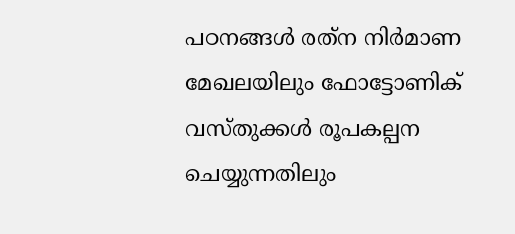പഠനങ്ങള്‍ രത്‌ന നിര്‍മാണ മേഖലയിലും ഫോട്ടോണിക് വസ്തുക്കള്‍ രൂപകല്പന ചെയ്യുന്നതിലും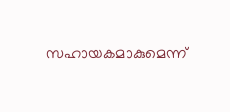സഹായകമാകുമെന്ന്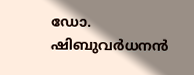ഡോ. ഷിബുവര്‍ധനന്‍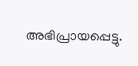അഭിപ്രായപ്പെട്ടു.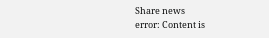Share news
error: Content is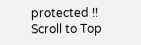protected !!
Scroll to Top